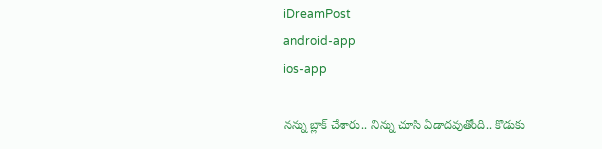iDreamPost
android-app
ios-app

నన్ను బ్లాక్ చేశారు.. నిన్ను చూసి ఏడాదవుతోంది.. కొడుకు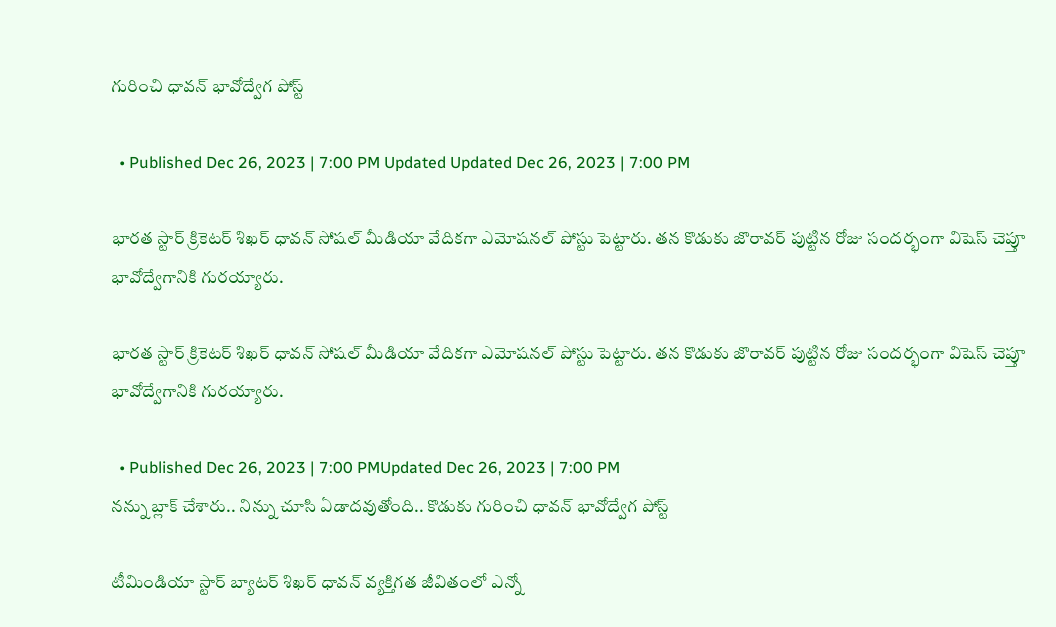గురించి ధావన్ భావోద్వేగ పోస్ట్

  • Published Dec 26, 2023 | 7:00 PM Updated Updated Dec 26, 2023 | 7:00 PM

భారత స్టార్ క్రికెటర్ శిఖర్ ధావన్ సోషల్ మీడియా వేదికగా ఎమోషనల్ పోస్టు పెట్టారు. తన కొడుకు జొరావర్ పుట్టిన రోజు సందర్భంగా విషెస్ చెప్తూ భావోద్వేగానికి గురయ్యారు.

భారత స్టార్ క్రికెటర్ శిఖర్ ధావన్ సోషల్ మీడియా వేదికగా ఎమోషనల్ పోస్టు పెట్టారు. తన కొడుకు జొరావర్ పుట్టిన రోజు సందర్భంగా విషెస్ చెప్తూ భావోద్వేగానికి గురయ్యారు.

  • Published Dec 26, 2023 | 7:00 PMUpdated Dec 26, 2023 | 7:00 PM
నన్ను బ్లాక్ చేశారు.. నిన్ను చూసి ఏడాదవుతోంది.. కొడుకు గురించి ధావన్ భావోద్వేగ పోస్ట్

టీమిండియా స్టార్ బ్యాటర్ శిఖర్ ధావన్ వ్యక్తిగత జీవితంలో ఎన్నో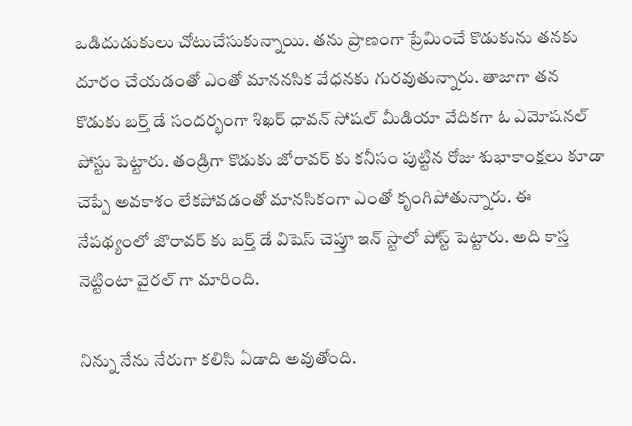ఒడిదుడుకులు చోటుచేసుకున్నాయి. తను ప్రాణంగా ప్రేమించే కొడుకును తనకు దూరం చేయడంతో ఎంతో మాననసిక వేధనకు గురవుతున్నారు. తాజాగా తన కొడుకు బర్త్ డే సందర్భంగా శిఖర్ ధావన్ సోషల్ మీడియా వేదికగా ఓ ఎమోషనల్ పోస్టు పెట్టారు. తండ్రిగా కొడుకు జోరావర్ కు కనీసం పుట్టిన రోజు శుభాకాంక్షలు కూడా చెప్పే అవకాశం లేకపోవడంతో మానసికంగా ఎంతో కృంగిపోతున్నారు. ఈ నేపథ్యంలో జొరావర్ కు బర్త్ డే విషెస్ చెప్తూ ఇన్ స్టాలో పోస్ట్ పెట్టారు. అది కాస్త నెట్టింటా వైరల్ గా మారింది.

నిన్ను నేను నేరుగా కలిసి ఏడాది అవుతోంది.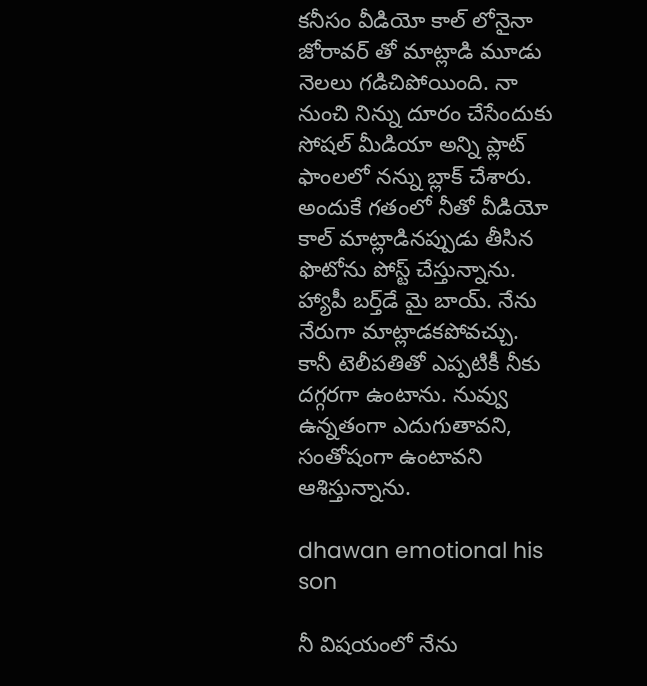కనీసం వీడియో కాల్ లోనైనా జోరావర్ తో మాట్లాడి మూడు నెలలు గడిచిపోయింది. నా నుంచి నిన్ను దూరం చేసేందుకు సోషల్ మీడియా అన్ని ప్లాట్ ఫాంలలో నన్ను బ్లాక్ చేశారు. అందుకే గతంలో నీతో వీడియో కాల్ మాట్లాడినప్పుడు తీసిన ఫొటోను పోస్ట్ చేస్తున్నాను. హ్యాపీ బర్త్‌డే మై బాయ్. నేను నేరుగా మాట్లాడకపోవచ్చు. కానీ టెలీపతితో ఎప్పటికీ నీకు దగ్గరగా ఉంటాను. నువ్వు ఉన్నతంగా ఎదుగుతావని, సంతోషంగా ఉంటావని ఆశిస్తున్నాను.

dhawan emotional his son

నీ విషయంలో నేను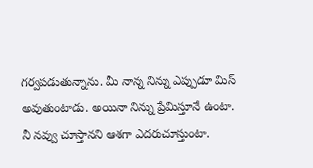గర్వపడుతున్నాను. మీ నాన్న నిన్ను ఎప్పుడూ మిస్ అవుతుంటాడు. అయినా నిన్ను ప్రేమిస్తూనే ఉంటా. నీ నవ్వు చూస్తానని ఆశగా ఎదరుచూస్తుంటా.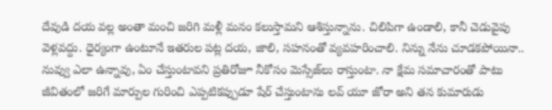దేవుడి దయ వల్ల అంతా మంచి జరిగి మళ్లీ మనం కలుస్తామని ఆశిస్తున్నాను. చిలిపిగా ఉండాలి, కానీ చెడువైపు వెళ్లవద్దు. ధైర్యంగా ఉంటూనే ఇతరుల పట్ల దయ, జాలి, సహనంతో వ్యవహరించాలి. నిన్ను నేను చూడకపోయినా.. నువ్వు ఎలా ఉన్నావు, ఏం చేస్తుంటావని ప్రతిరోజూ నీకోసం మెస్సేజ్‌లు రాస్తుంటా. నా క్షేమ సమాచారంతో పాటు జీవితంలో జరిగే మార్పుల గురించి ఎప్పటికప్పుడూ షేర్ చేస్తుంటాను లవ్ యూ జోరా అని తన కుమారుడు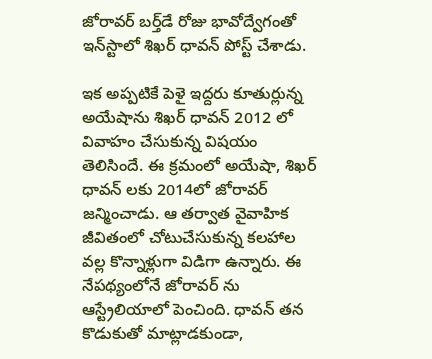జోరావర్ బర్త్‌డే రోజు భావోద్వేగంతో ఇన్‌స్టాలో శిఖర్ ధావన్ పోస్ట్ చేశాడు.

ఇక అప్పటికే పెళై ఇద్దరు కూతుర్లున్న అయేషాను శిఖర్ ధావన్ 2012 లో వివాహం చేసుకున్న విషయం తెలిసిందే. ఈ క్రమంలో అయేషా, శిఖర్ ధావన్ లకు 2014లో జోరావర్ జన్మించాడు. ఆ తర్వాత వైవాహిక జీవితంలో చోటుచేసుకున్న కలహాల వల్ల కొన్నాళ్లుగా విడిగా ఉన్నారు. ఈ నేపథ్యంలోనే జోరావర్ ను ఆస్ట్రేలియాలో పెంచింది. ధావన్ తన కొడుకుతో మాట్లాడకుండా,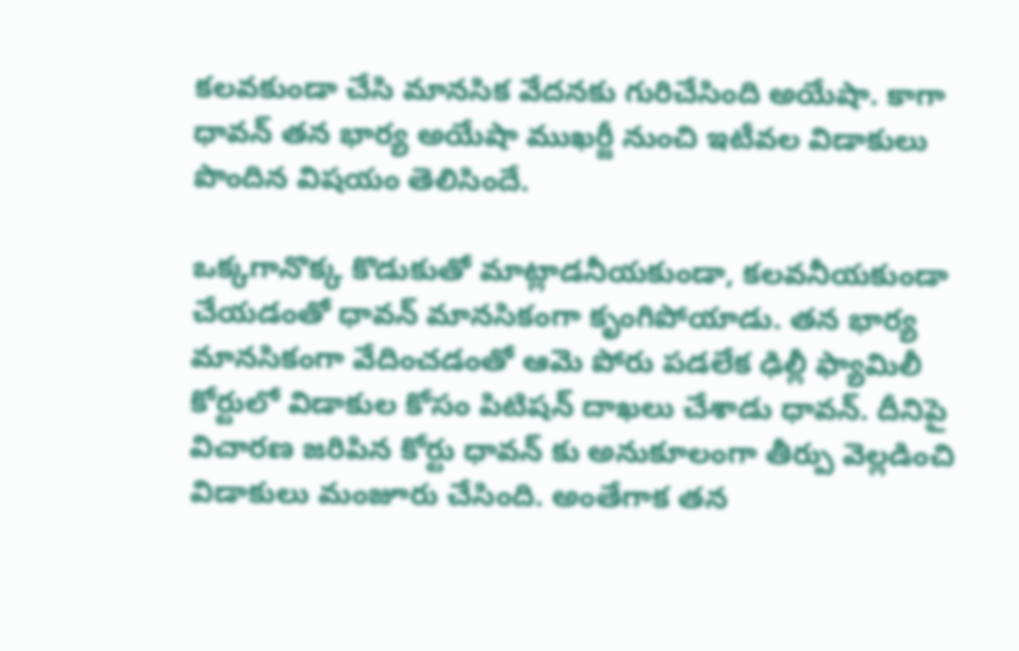కలవకుండా చేసి మానసిక వేదనకు గురిచేసింది అయేషా. కాగా ధావన్ తన భార్య అయేషా ముఖర్జీ నుంచి ఇటీవల విడాకులు పొందిన విషయం తెలిసిందే.

ఒక్కగానొక్క కొడుకుతో మాట్లాడనీయకుండా, కలవనీయకుండా చేయడంతో ధావన్ మానసికంగా కృంగిపోయాడు. తన భార్య మానసికంగా వేదించడంతో ఆమె పోరు పడలేక ఢిల్లీ ఫ్యామిలీ కోర్టులో విడాకుల కోసం పిటిషన్ దాఖలు చేశాడు ధావన్. దీనిపై విచారణ జరిపిన కోర్టు ధావన్ కు అనుకూలంగా తీర్పు వెల్లడించి విడాకులు మంజూరు చేసింది. అంతేగాక తన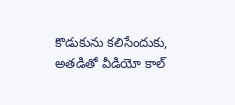కొడుకును కలిసేందుకు, అతడితో వీడియో కాల్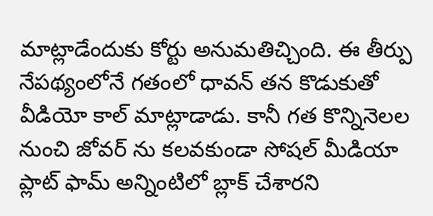మాట్లాడేందుకు కోర్టు అనుమతిచ్చింది. ఈ తీర్పు నేపథ్యంలోనే గతంలో ధావన్ తన కొడుకుతో వీడియో కాల్ మాట్లాడాడు. కానీ గత కొన్నినెలల నుంచి జోవర్ ను కలవకుండా సోషల్ మీడియా ప్లాట్ ఫామ్ అన్నింటిలో బ్లాక్ చేశారని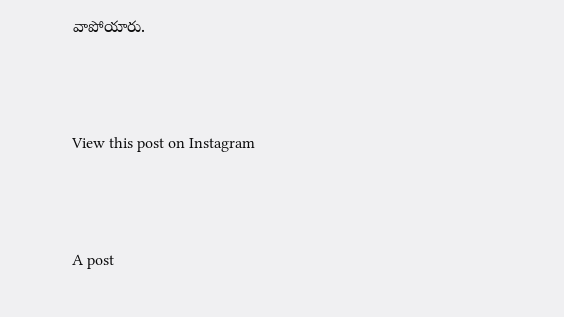వాపోయారు.



View this post on Instagram



A post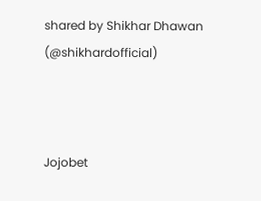shared by Shikhar Dhawan (@shikhardofficial)



Jojobet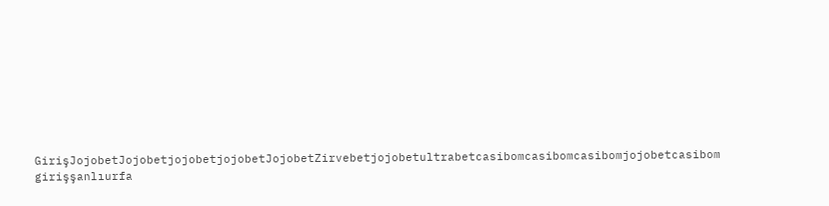GirişJojobetJojobetjojobetjojobetJojobetZirvebetjojobetultrabetcasibomcasibomcasibomjojobetcasibom girişşanlıurfa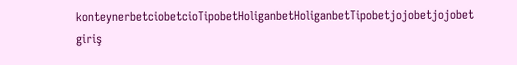konteynerbetciobetcioTipobetHoliganbetHoliganbetTipobetjojobetjojobet giriş